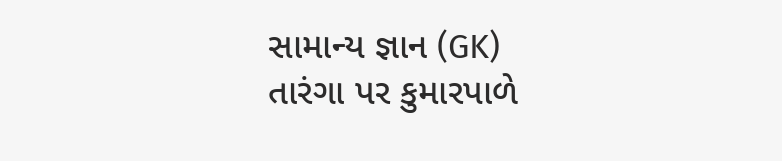સામાન્ય જ્ઞાન (GK)
તારંગા પર કુમારપાળે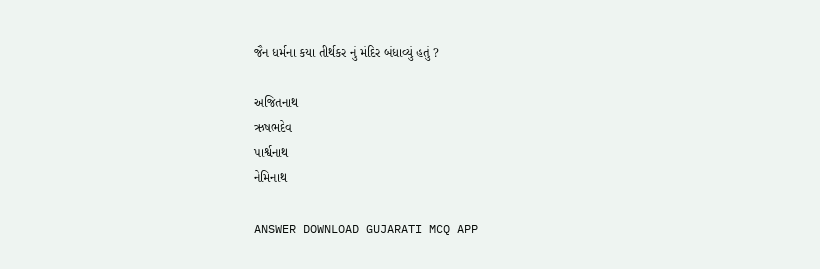જૈન ધર્મના કયા તીર્થકર નું મંદિર બંધાવ્યું હતું ?

અજિતનાથ
ઋષભદેવ
પાર્શ્વનાથ
નેમિનાથ

ANSWER DOWNLOAD GUJARATI MCQ APP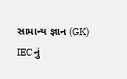સામાન્ય જ્ઞાન (GK)
IEC નું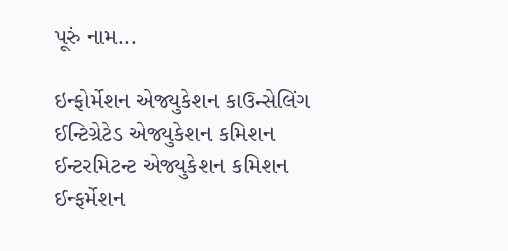પૂરું નામ...

ઇન્ફોર્મેશન એજ્યુકેશન કાઉન્સેલિંગ
ઈન્ટિગ્રેટેડ એજ્યુકેશન કમિશન
ઈન્ટરમિટન્ટ એજ્યુકેશન કમિશન
ઈન્ફર્મેશન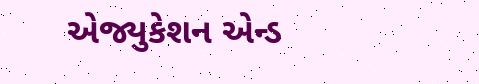એજ્યુકેશન એન્ડ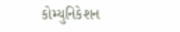કોમ્યુનિકેશન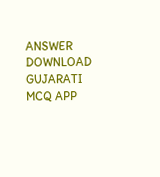ANSWER DOWNLOAD GUJARATI MCQ APP